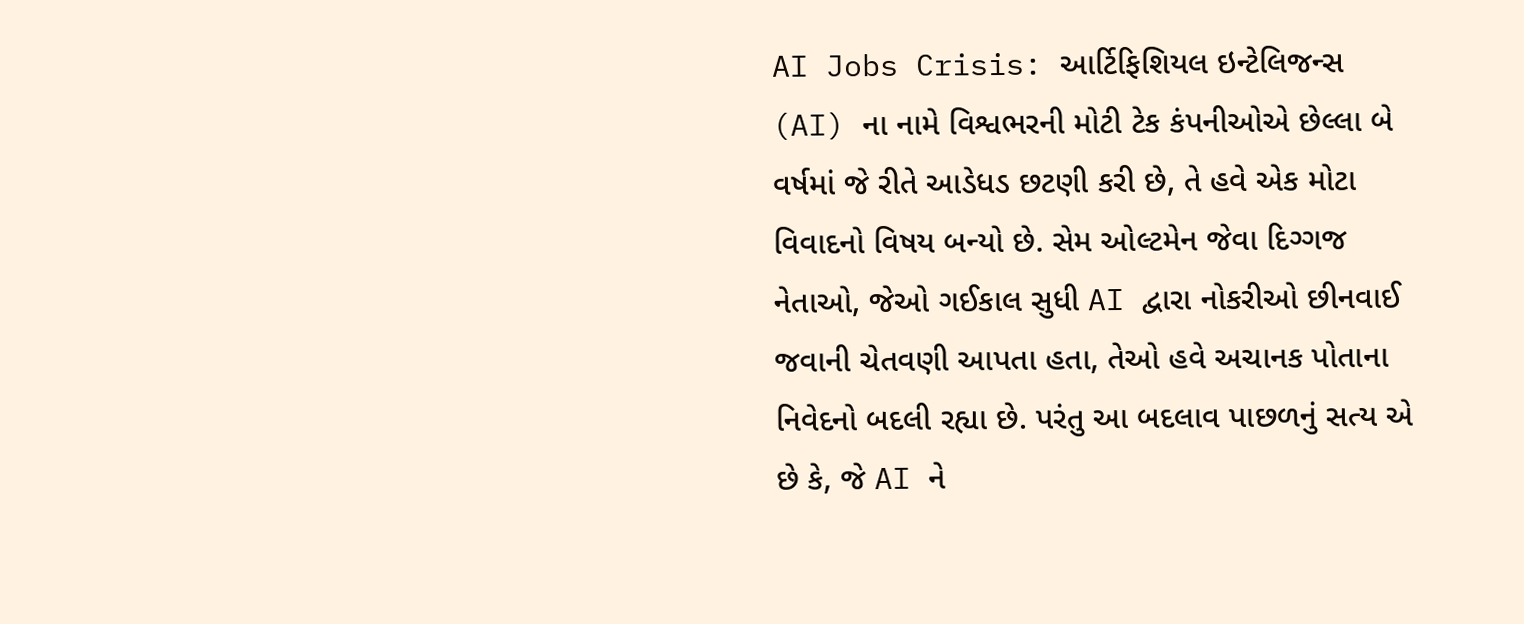AI Jobs Crisis: આર્ટિફિશિયલ ઇન્ટેલિજન્સ (AI) ના નામે વિશ્વભરની મોટી ટેક કંપનીઓએ છેલ્લા બે વર્ષમાં જે રીતે આડેધડ છટણી કરી છે, તે હવે એક મોટા વિવાદનો વિષય બન્યો છે. સેમ ઓલ્ટમેન જેવા દિગ્ગજ નેતાઓ, જેઓ ગઈકાલ સુધી AI દ્વારા નોકરીઓ છીનવાઈ જવાની ચેતવણી આપતા હતા, તેઓ હવે અચાનક પોતાના નિવેદનો બદલી રહ્યા છે. પરંતુ આ બદલાવ પાછળનું સત્ય એ છે કે, જે AI ને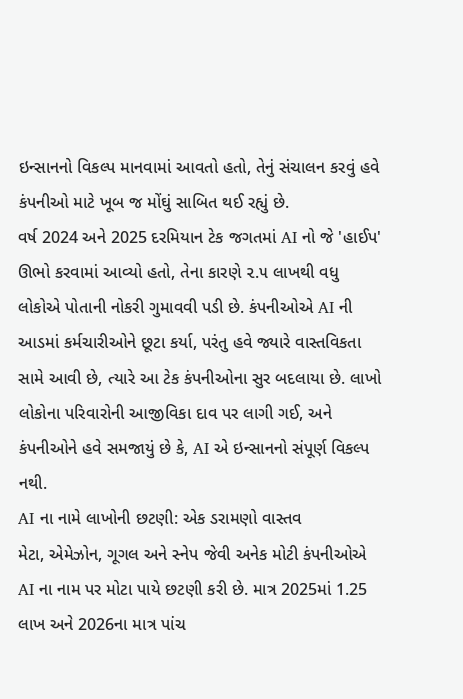ઇન્સાનનો વિકલ્પ માનવામાં આવતો હતો, તેનું સંચાલન કરવું હવે કંપનીઓ માટે ખૂબ જ મોંઘું સાબિત થઈ રહ્યું છે.
વર્ષ 2024 અને 2025 દરમિયાન ટેક જગતમાં AI નો જે 'હાઈપ' ઊભો કરવામાં આવ્યો હતો, તેના કારણે ૨.૫ લાખથી વધુ લોકોએ પોતાની નોકરી ગુમાવવી પડી છે. કંપનીઓએ AI ની આડમાં કર્મચારીઓને છૂટા કર્યા, પરંતુ હવે જ્યારે વાસ્તવિકતા સામે આવી છે, ત્યારે આ ટેક કંપનીઓના સુર બદલાયા છે. લાખો લોકોના પરિવારોની આજીવિકા દાવ પર લાગી ગઈ, અને કંપનીઓને હવે સમજાયું છે કે, AI એ ઇન્સાનનો સંપૂર્ણ વિકલ્પ નથી.
AI ના નામે લાખોની છટણી: એક ડરામણો વાસ્તવ
મેટા, એમેઝોન, ગૂગલ અને સ્નેપ જેવી અનેક મોટી કંપનીઓએ AI ના નામ પર મોટા પાયે છટણી કરી છે. માત્ર 2025માં 1.25 લાખ અને 2026ના માત્ર પાંચ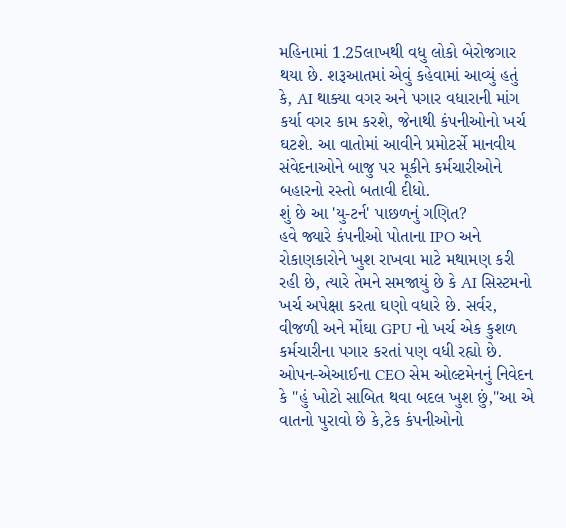મહિનામાં 1.25લાખથી વધુ લોકો બેરોજગાર થયા છે. શરૂઆતમાં એવું કહેવામાં આવ્યું હતું કે, AI થાક્યા વગર અને પગાર વધારાની માંગ કર્યા વગર કામ કરશે, જેનાથી કંપનીઓનો ખર્ચ ઘટશે. આ વાતોમાં આવીને પ્રમોટર્સે માનવીય સંવેદનાઓને બાજુ પર મૂકીને કર્મચારીઓને બહારનો રસ્તો બતાવી દીધો.
શું છે આ 'યુ-ટર્ન' પાછળનું ગણિત?
હવે જ્યારે કંપનીઓ પોતાના IPO અને રોકાણકારોને ખુશ રાખવા માટે મથામણ કરી રહી છે, ત્યારે તેમને સમજાયું છે કે AI સિસ્ટમનો ખર્ચ અપેક્ષા કરતા ઘણો વધારે છે. સર્વર, વીજળી અને મોંઘા GPU નો ખર્ચ એક કુશળ કર્મચારીના પગાર કરતાં પણ વધી રહ્યો છે. ઓપન-એઆઈના CEO સેમ ઓલ્ટમેનનું નિવેદન કે "હું ખોટો સાબિત થવા બદલ ખુશ છું,"આ એ વાતનો પુરાવો છે કે,ટેક કંપનીઓનો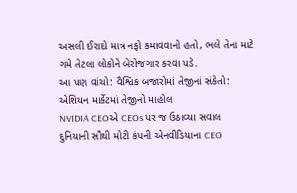અસલી ઈરાદો માત્ર નફો કમાવવાનો હતો, ભલે તેના માટે ગમે તેટલા લોકોને બેરોજગાર કરવા પડે.
આ પણ વાંચો: વૈશ્વિક બજારોમાં તેજીનાં સંકેતો: એશિયન માર્કેટમાં તેજીનો માહોલ
NVIDIA CEOએ CEOs પર જ ઉઠાવ્યા સવાલ
દુનિયાની સૌથી મોટી કંપની એનવીડિયાના CEO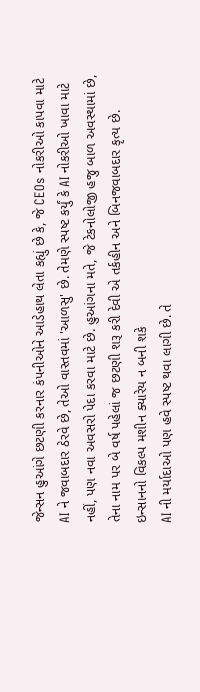જેન્સન હુઆંગે છટણી કરનાર કંપનીઓને આડેહાથ લેતા કહ્યું છે કે, જે CEOs નોકરીઓ કાપવા માટે AI ને જવાબદાર ઠેરવે છે, તેઓ વાસ્તવમાં 'આળસુ' છે. તેમણે સ્પષ્ટ કર્યું કે AI નોકરીઓ ખાવા માટે નહીં, પણ નવા અવસરો પેદા કરવા માટે છે. હુઆંગના મતે, જે ટેકનોલોજી હજુ બાળ અવસ્થામાં છે, તેના નામ પર બે વર્ષ પહેલાં જ છટણી શરૂ કરી દેવી એ તર્કહીન અને બિનજવાબદાર કૃત્ય છે.
ઇન્સાનનો વિકલ્પ મશીન ક્યારેય ન બની શકે
AI ની મર્યાદાઓ પણ હવે સ્પષ્ટ થવા લાગી છે. તે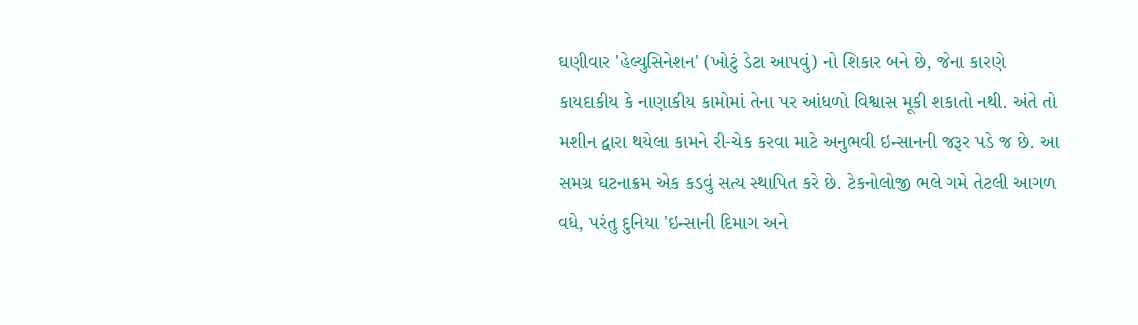ઘણીવાર 'હેલ્યુસિનેશન' (ખોટું ડેટા આપવું) નો શિકાર બને છે, જેના કારણે કાયદાકીય કે નાણાકીય કામોમાં તેના પર આંધળો વિશ્વાસ મૂકી શકાતો નથી. અંતે તો મશીન દ્વારા થયેલા કામને રી-ચેક કરવા માટે અનુભવી ઇન્સાનની જરૂર પડે જ છે. આ સમગ્ર ઘટનાક્રમ એક કડવું સત્ય સ્થાપિત કરે છે. ટેકનોલોજી ભલે ગમે તેટલી આગળ વધે, પરંતુ દુનિયા 'ઇન્સાની દિમાગ અને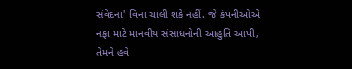સંવેદના' વિના ચાલી શકે નહીં. જે કંપનીઓએ નફા માટે માનવીય સંસાધનોની આહુતિ આપી, તેમને હવે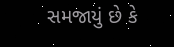સમજાયું છે કે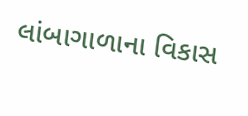લાંબાગાળાના વિકાસ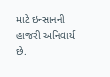માટે ઇન્સાનની હાજરી અનિવાર્ય છે.